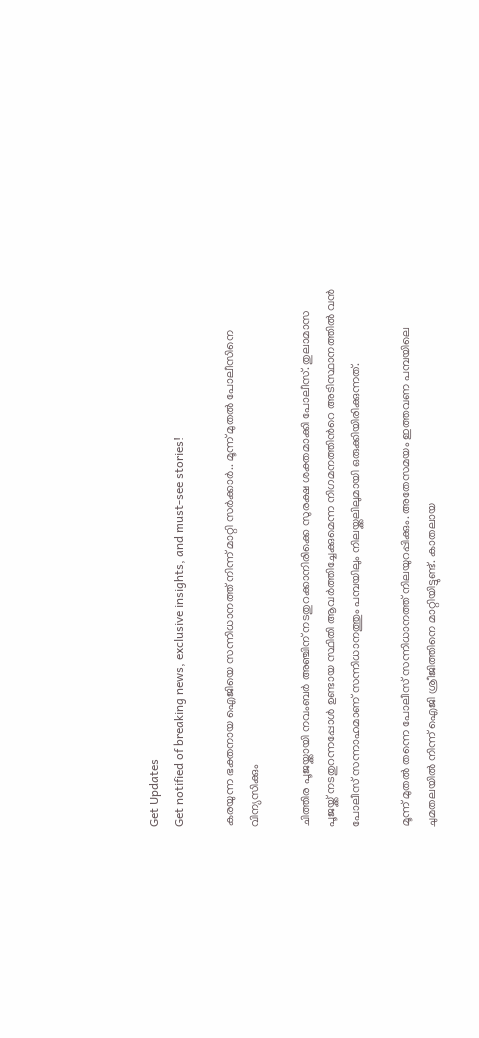Get Updates
Get notified of breaking news, exclusive insights, and must-see stories!

കരയുന്ന ഭക്തനായ ഐജിയെ സന്നിധാനത്ത് നിന്ന് മാറ്റി സര്‍ക്കാര്‍.. മൂന്ന് മുതല്‍ പോലീസിനെ വിന്യസിക്കും

ചിത്തിര പൂജയ്ക്കായി നവംബര്‍ അഞ്ചിന് നടതുറക്കാനിരിക്കെ സുരക്ഷ ശക്തമാക്കി പോലീസ്. തുലാമാസ പൂജയ്ക്ക് നടതുറന്നപ്പോള്‍ ഉണ്ടായ സ്ഥിതി ആവര്‍ത്തിച്ചേക്കുമെന്ന നിഗമനത്തിന്‍റെ അടിസ്ഥാനത്തില്‍ വന്‍ പോലീസ് സന്നാഹമാണ് സന്നിധാനത്തും പമ്പയിലും നിലയ്ക്കലിലുമായി ഒരുക്കിയിരിക്കുന്നത്.

മൂന്ന് മുതല്‍ തന്നെ പോലീസ് സന്നിധാനത്ത് നിലയുറപ്പിക്കും. അതേസമയം ഇത്തവണ പമ്പയിലെ ചുമതലയില്‍ നിന്ന് ഐജി ശ്രീജിത്തിനെ മാറ്റിയിട്ടുണ്ട്. കാതലായ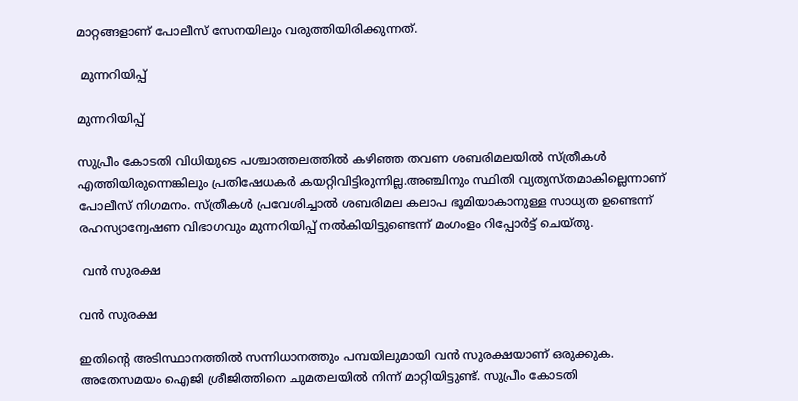മാറ്റങ്ങളാണ് പോലീസ് സേനയിലും വരുത്തിയിരിക്കുന്നത്.

 മുന്നറിയിപ്പ്

മുന്നറിയിപ്പ്

സുപ്രീം കോടതി വിധിയുടെ പശ്ചാത്തലത്തില്‍ കഴിഞ്ഞ തവണ ശബരിമലയില്‍ സ്ത്രീകള്‍ എത്തിയിരുന്നെങ്കിലും പ്രതിഷേധകര്‍ കയറ്റിവിട്ടിരുന്നില്ല.അഞ്ചിനും സ്ഥിതി വ്യത്യസ്തമാകില്ലെന്നാണ് പോലീസ് നിഗമനം. സ്ത്രീകള്‍ പ്രവേശിച്ചാല്‍ ശബരിമല കലാപ ഭൂമിയാകാനുള്ള സാധ്യത ഉണ്ടെന്ന് രഹസ്യാന്വേഷണ വിഭാഗവും മുന്നറിയിപ്പ് നല്‍കിയിട്ടുണ്ടെന്ന് മംഗംളം റിപ്പോര്‍ട്ട് ചെയ്തു.

 വന്‍ സുരക്ഷ

വന്‍ സുരക്ഷ

ഇതിന്‍റെ അടിസ്ഥാനത്തില്‍ സന്നിധാനത്തും പമ്പയിലുമായി വന്‍ സുരക്ഷയാണ് ഒരുക്കുക. അതേസമയം ഐജി ശ്രീജിത്തിനെ ചുമതലയില്‍ നിന്ന് മാറ്റിയിട്ടുണ്ട്. സുപ്രീം കോടതി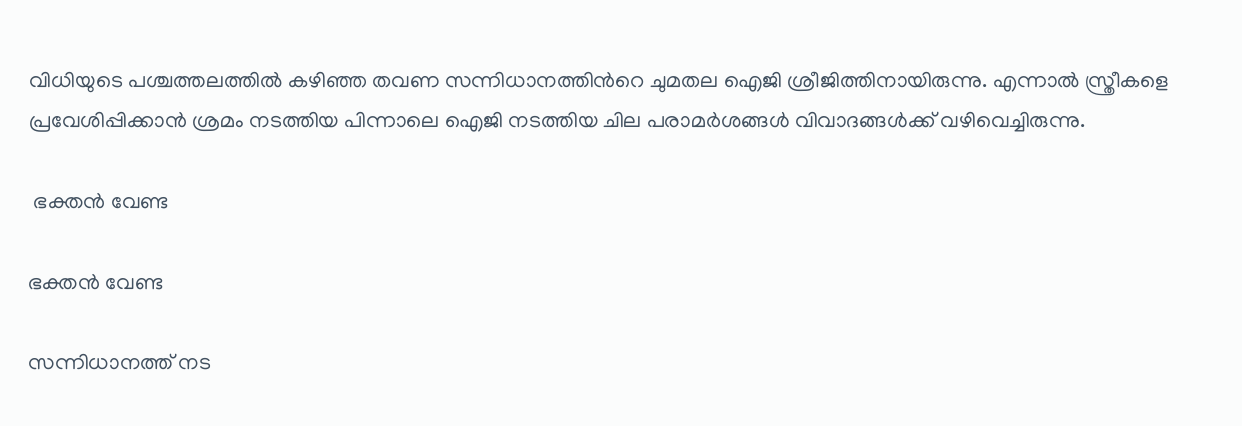വിധിയുടെ പശ്ചത്തലത്തിൽ കഴിഞ്ഞ തവണ സന്നിധാനത്തിന്‍റെ ചുമതല ഐജി ശ്രീജിത്തിനായിരുന്നു. എന്നാല്‍ സ്ത്രീകളെ പ്രവേശിപ്പിക്കാന്‍ ശ്രമം നടത്തിയ പിന്നാലെ ഐജി നടത്തിയ ചില പരാമര്‍ശങ്ങള്‍ വിവാദങ്ങള്‍ക്ക് വഴിവെച്ചിരുന്നു.

 ഭക്തന്‍ വേണ്ട

ഭക്തന്‍ വേണ്ട

സന്നിധാനത്ത് നട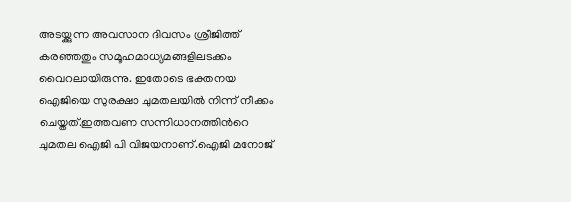അടയ്ക്കുന്ന അവസാന ദിവസം ശ്രീജിത്ത് കരഞ്ഞതും സമൂഹമാധ്യമങ്ങളിലടക്കം വൈറലായിരുന്നു. ഇതോടെ ഭക്തനയ ഐജിയെ സുരക്ഷാ ചുമതലയില്‍ നിന്ന് നീക്കം ചെയ്തത്.ഇത്തവണ സന്നിധാനത്തിന്‍റെ ചുമതല ഐജി പി വിജയനാണ്.ഐജി മനോജ്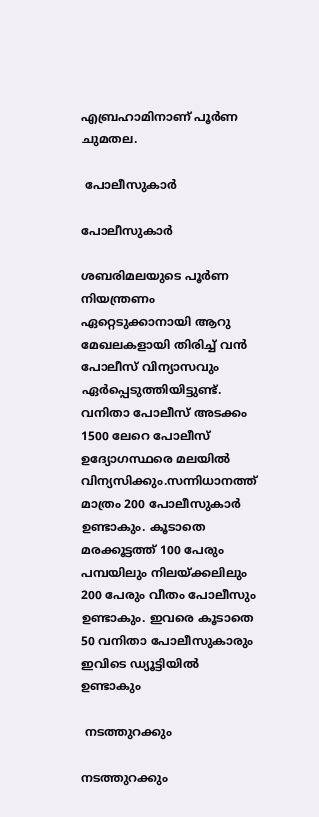എബ്രഹാമിനാണ് പൂര്‍ണ ചുമതല.

 പോലീസുകാര്‍

പോലീസുകാര്‍

ശബരിമലയുടെ പൂര്‍ണ നിയന്ത്രണം ഏറ്റെടുക്കാനായി ആറു മേഖലകളായി തിരിച്ച് വന്‍ പോലീസ് വിന്യാസവും ഏര്‍പ്പെടുത്തിയിട്ടുണ്ട്. വനിതാ പോലീസ് അടക്കം 1500 ലേറെ പോലീസ് ഉദ്യോഗസ്ഥരെ മലയില്‍ വിന്യസിക്കും.സന്നിധാനത്ത് മാത്രം 200 പോലീസുകാര്‍ ഉണ്ടാകും. കൂടാതെ മരക്കൂട്ടത്ത് 100 പേരും പമ്പയിലും നിലയ്ക്കലിലും 200 പേരും വീതം പോലീസും ഉണ്ടാകും. ഇവരെ കൂടാതെ 50 വനിതാ പോലീസുകാരും ഇവിടെ ഡ്യൂട്ടിയില്‍ ഉണ്ടാകും

 നടത്തുറക്കും

നടത്തുറക്കും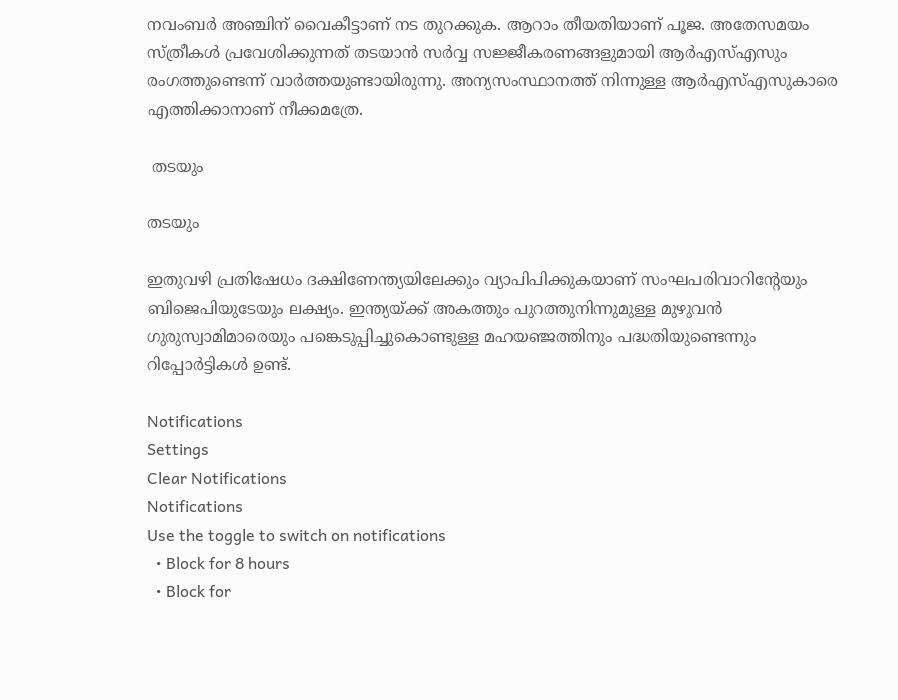നവംബര്‍ അഞ്ചിന് വൈകീട്ടാണ് നട തുറക്കുക. ആറാം തീയതിയാണ് പൂജ. അതേസമയം സ്ത്രീകള്‍ പ്രവേശിക്കുന്നത് തടയാന്‍ സര്‍വ്വ സജ്ജീകരണങ്ങളുമായി ആര്‍എസ്എസും രംഗത്തുണ്ടെന്ന് വാര്‍ത്തയുണ്ടായിരുന്നു. അന്യസംസ്ഥാനത്ത് നിന്നുള്ള ആര്‍എസ്എസുകാരെ എത്തിക്കാനാണ് നീക്കമത്രേ.

 തടയും

തടയും

ഇതുവഴി പ്രതിഷേധം ദക്ഷിണേന്ത്യയിലേക്കും വ്യാപിപിക്കുകയാണ് സംഘപരിവാറിന്‍റേയും ബിജെപിയുടേയും ലക്ഷ്യം. ഇന്ത്യയ്ക്ക് അകത്തും പുറത്തുനിന്നുമുള്ള മുഴുവൻ ഗുരുസ്വാമിമാരെയും പങ്കെടുപ്പിച്ചുകൊണ്ടുള്ള മഹയഞ്ജത്തിനും പദ്ധതിയുണ്ടെന്നും റിപ്പോര്‍ട്ടികള്‍ ഉണ്ട്.

Notifications
Settings
Clear Notifications
Notifications
Use the toggle to switch on notifications
  • Block for 8 hours
  • Block for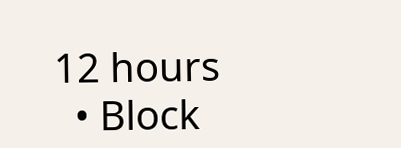12 hours
  • Block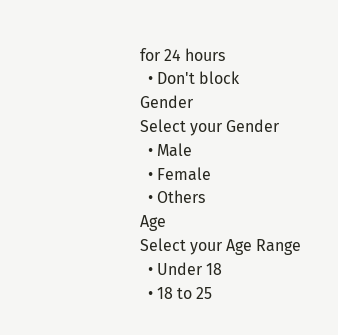for 24 hours
  • Don't block
Gender
Select your Gender
  • Male
  • Female
  • Others
Age
Select your Age Range
  • Under 18
  • 18 to 25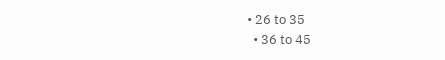• 26 to 35
  • 36 to 45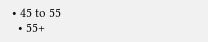• 45 to 55
  • 55+